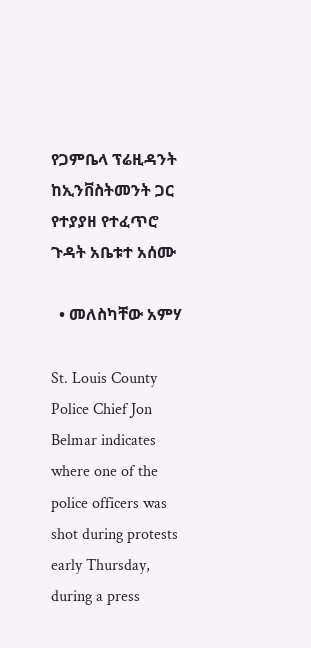የጋምቤላ ፕሬዚዳንት ከኢንቨስትመንት ጋር የተያያዘ የተፈጥሮ ጉዳት አቤቱተ አሰሙ

  • መለስካቸው አምሃ

St. Louis County Police Chief Jon Belmar indicates where one of the police officers was shot during protests early Thursday, during a press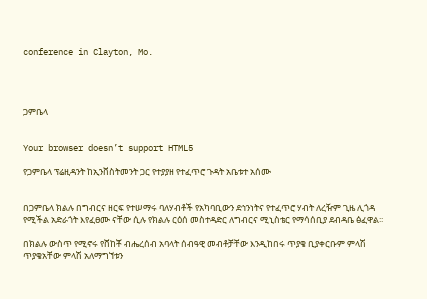conference in Clayton, Mo.




ጋምቤላ


Your browser doesn’t support HTML5

የጋምቤላ ፕሬዚዳንት ከኢንቨስትመንት ጋር የተያያዘ የተፈጥሮ ጉዳት አቤቱተ አሰሙ


በጋምቤላ ክልሉ በግብርና ዘርፍ የተሠማሩ ባለሃብቶች የአካባቢውን ደኅንነትና የተፈጥሮ ሃብት ለረዥም ጊዜ ሊጎዳ የሚችል አድራጎት እየፈፀሙ ናቸው ሲሉ የክልሉ ርዕሰ መስተዳድር ለግብርና ሚኒስቴር የማሳሰቢያ ደብዳቤ ፅፈዋል፡፡

በክልሉ ውስጥ የሚኖሩ የሸከቾ ብሔረሰብ አባላት ሰብዓዊ መብቶቻቸው እንዲከበሩ ጥያቄ ቢያቀርቡም ምላሽ ጥያቄአቸው ምላሽ አለማግኘቱን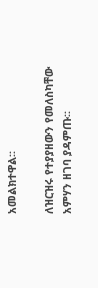አመልክተዋል፡፡

ለዝርዝሩ የተያያዘውን የመለስካቸው አምሃን ዘገባ ያዳምጡ፡፡